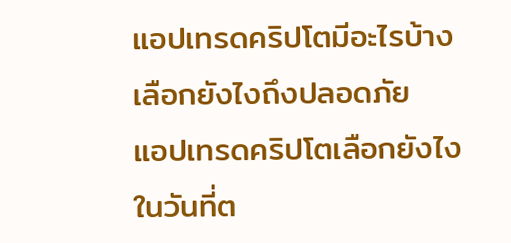แอปเทรดคริปโตมีอะไรบ้าง เลือกยังไงถึงปลอดภัย
แอปเทรดคริปโตเลือกยังไง ในวันที่ต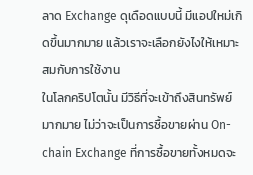ลาด Exchange ดุเดือดแบบนี้ มีแอปใหม่เกิดขึ้นมากมาย แล้วเราจะเลือกยังไงให้เหมาะสมกับการใช้งาน
ในโลกคริปโตนั้น มีวิธีที่จะเข้าถึงสินทรัพย์มากมาย ไม่ว่าจะเป็นการซื้อขายผ่าน On-chain Exchange ที่การซื้อขายทั้งหมดจะ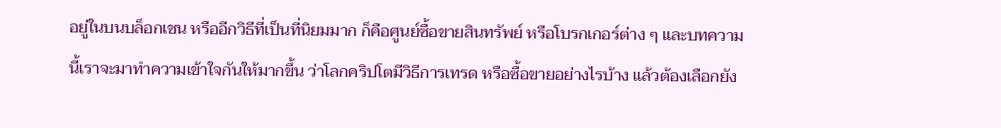อยู่ในบนบล็อกเชน หรืออีกวิธีที่เป็นที่นิยมมาก ก็คือศูนย์ซื้อขายสินทรัพย์ หรือโบรกเกอร์ต่าง ๆ และบทความนี้เราจะมาทำความเข้าใจกันให้มากขึ้น ว่าโลกคริปโตมีวิธีการเทรด หรือซื้อขายอย่างไรบ้าง แล้วต้องเลือกยัง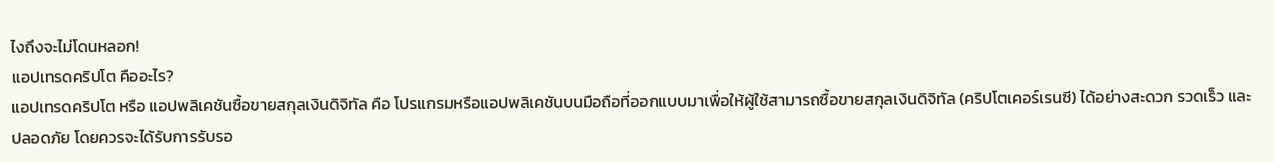ไงถึงจะไม่โดนหลอก!
แอปเทรดคริปโต คืออะไร?
แอปเทรดคริปโต หรือ แอปพลิเคชันซื้อขายสกุลเงินดิจิทัล คือ โปรแกรมหรือแอปพลิเคชันบนมือถือที่ออกแบบมาเพื่อให้ผู้ใช้สามารถซื้อขายสกุลเงินดิจิทัล (คริปโตเคอร์เรนซี) ได้อย่างสะดวก รวดเร็ว และปลอดภัย โดยควรจะได้รับการรับรอ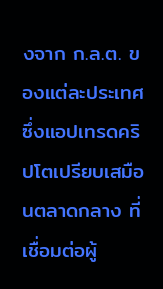งจาก ก.ล.ต. ของแต่ละประเทศ ซึ่งแอปเทรดคริปโตเปรียบเสมือนตลาดกลาง ที่เชื่อมต่อผู้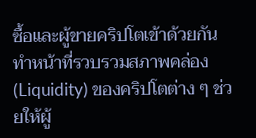ซื้อและผู้ขายคริปโตเข้าด้วยกัน ทำหน้าที่รวบรวมสภาพคล่อง (Liquidity) ของคริปโตต่าง ๆ ช่วยให้ผู้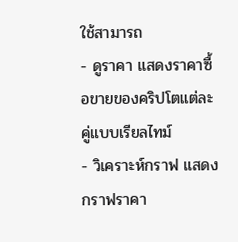ใช้สามารถ
- ดูราคา แสดงราคาซื้อขายของคริปโตแต่ละคู่แบบเรียลไทม์
- วิเคราะห์กราฟ แสดงกราฟราคา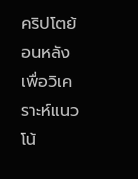คริปโตย้อนหลังเพื่อวิเคราะห์แนวโน้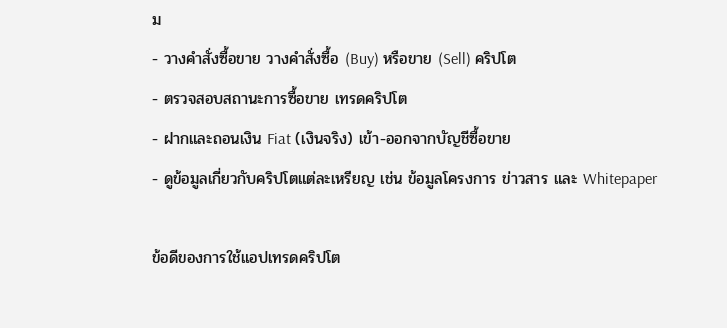ม
- วางคำสั่งซื้อขาย วางคำสั่งซื้อ (Buy) หรือขาย (Sell) คริปโต
- ตรวจสอบสถานะการซื้อขาย เทรดคริปโต
- ฝากและถอนเงิน Fiat (เงินจริง) เข้า-ออกจากบัญชีซื้อขาย
- ดูข้อมูลเกี่ยวกับคริปโตแต่ละเหรียญ เช่น ข้อมูลโครงการ ข่าวสาร และ Whitepaper

ข้อดีของการใช้แอปเทรดคริปโต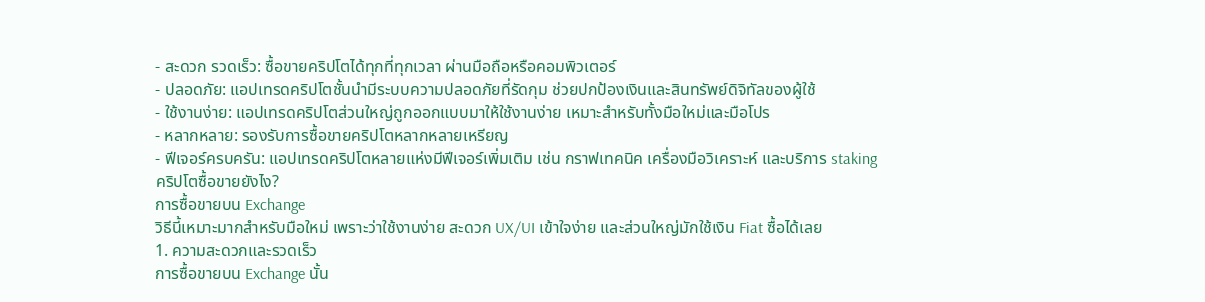- สะดวก รวดเร็ว: ซื้อขายคริปโตได้ทุกที่ทุกเวลา ผ่านมือถือหรือคอมพิวเตอร์
- ปลอดภัย: แอปเทรดคริปโตชั้นนำมีระบบความปลอดภัยที่รัดกุม ช่วยปกป้องเงินและสินทรัพย์ดิจิทัลของผู้ใช้
- ใช้งานง่าย: แอปเทรดคริปโตส่วนใหญ่ถูกออกแบบมาให้ใช้งานง่าย เหมาะสำหรับทั้งมือใหม่และมือโปร
- หลากหลาย: รองรับการซื้อขายคริปโตหลากหลายเหรียญ
- ฟีเจอร์ครบครัน: แอปเทรดคริปโตหลายแห่งมีฟีเจอร์เพิ่มเติม เช่น กราฟเทคนิค เครื่องมือวิเคราะห์ และบริการ staking
คริปโตซื้อขายยังไง?
การซื้อขายบน Exchange
วิธีนี้เหมาะมากสำหรับมือใหม่ เพราะว่าใช้งานง่าย สะดวก UX/UI เข้าใจง่าย และส่วนใหญ่มักใช้เงิน Fiat ซื้อได้เลย
1. ความสะดวกและรวดเร็ว
การซื้อขายบน Exchange นั้น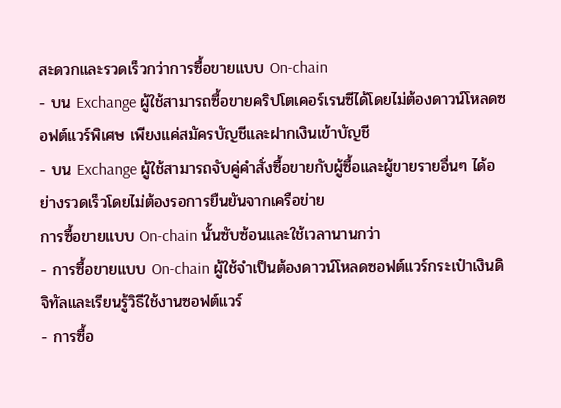สะดวกและรวดเร็วกว่าการซื้อขายแบบ On-chain
- บน Exchange ผู้ใช้สามารถซื้อขายคริปโตเคอร์เรนซีได้โดยไม่ต้องดาวน์โหลดซอฟต์แวร์พิเศษ เพียงแค่สมัครบัญชีและฝากเงินเข้าบัญชี
- บน Exchange ผู้ใช้สามารถจับคู่คำสั่งซื้อขายกับผู้ซื้อและผู้ขายรายอื่นๆ ได้อย่างรวดเร็วโดยไม่ต้องรอการยืนยันจากเครือข่าย
การซื้อขายแบบ On-chain นั้นซับซ้อนและใช้เวลานานกว่า
- การซื้อขายแบบ On-chain ผู้ใช้จำเป็นต้องดาวน์โหลดซอฟต์แวร์กระเป๋าเงินดิจิทัลและเรียนรู้วิธีใช้งานซอฟต์แวร์
- การซื้อ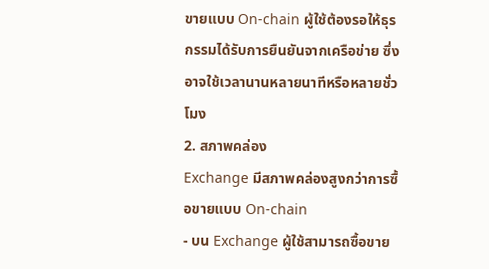ขายแบบ On-chain ผู้ใช้ต้องรอให้ธุรกรรมได้รับการยืนยันจากเครือข่าย ซึ่งอาจใช้เวลานานหลายนาทีหรือหลายชั่วโมง
2. สภาพคล่อง
Exchange มีสภาพคล่องสูงกว่าการซื้อขายแบบ On-chain
- บน Exchange ผู้ใช้สามารถซื้อขาย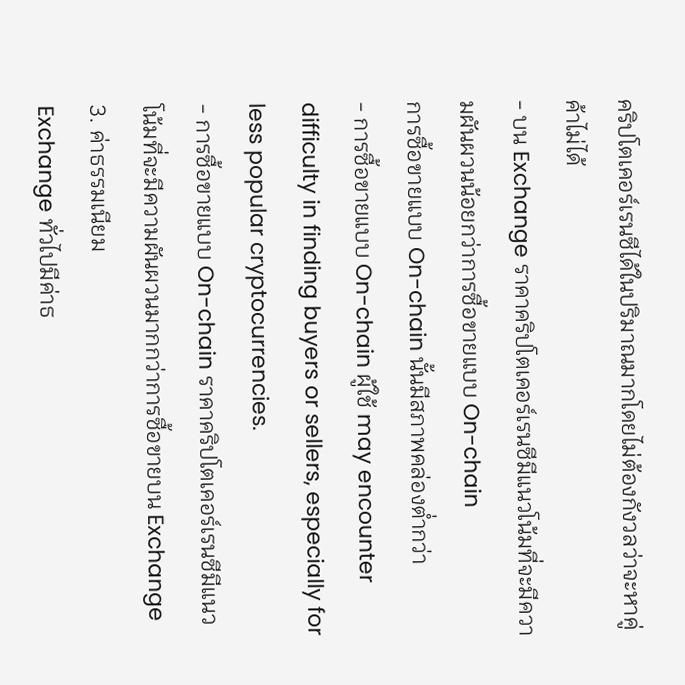คริปโตเคอร์เรนซีได้ในปริมาณมากโดยไม่ต้องกังวลว่าจะหาคู่ค้าไม่ได้
- บน Exchange ราคาคริปโตเคอร์เรนซีมีแนวโน้มที่จะมีความผันผวนน้อยกว่าการซื้อขายแบบ On-chain
การซื้อขายแบบ On-chain นั้นมีสภาพคล่องต่ำกว่า
- การซื้อขายแบบ On-chain ผู้ใช้ may encounter difficulty in finding buyers or sellers, especially for less popular cryptocurrencies.
- การซื้อขายแบบ On-chain ราคาคริปโตเคอร์เรนซีมีแนวโน้มที่จะมีความผันผวนมากกว่าการซื้อขายบน Exchange
3. ค่าธรรมเนียม
Exchange ทั่วไปมีค่าธ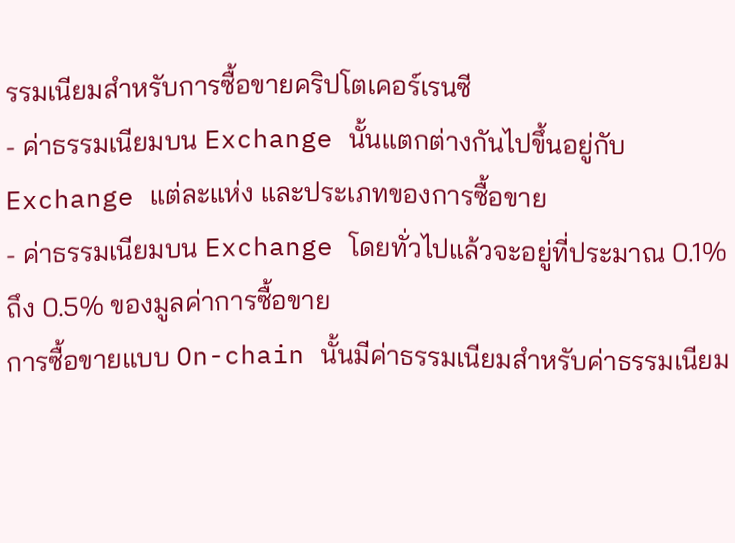รรมเนียมสำหรับการซื้อขายคริปโตเคอร์เรนซี
- ค่าธรรมเนียมบน Exchange นั้นแตกต่างกันไปขึ้นอยู่กับ Exchange แต่ละแห่ง และประเภทของการซื้อขาย
- ค่าธรรมเนียมบน Exchange โดยทั่วไปแล้วจะอยู่ที่ประมาณ 0.1% ถึง 0.5% ของมูลค่าการซื้อขาย
การซื้อขายแบบ On-chain นั้นมีค่าธรรมเนียมสำหรับค่าธรรมเนียม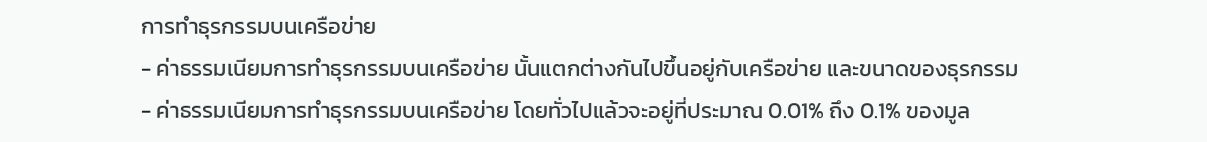การทำธุรกรรมบนเครือข่าย
- ค่าธรรมเนียมการทำธุรกรรมบนเครือข่าย นั้นแตกต่างกันไปขึ้นอยู่กับเครือข่าย และขนาดของธุรกรรม
- ค่าธรรมเนียมการทำธุรกรรมบนเครือข่าย โดยทั่วไปแล้วจะอยู่ที่ประมาณ 0.01% ถึง 0.1% ของมูล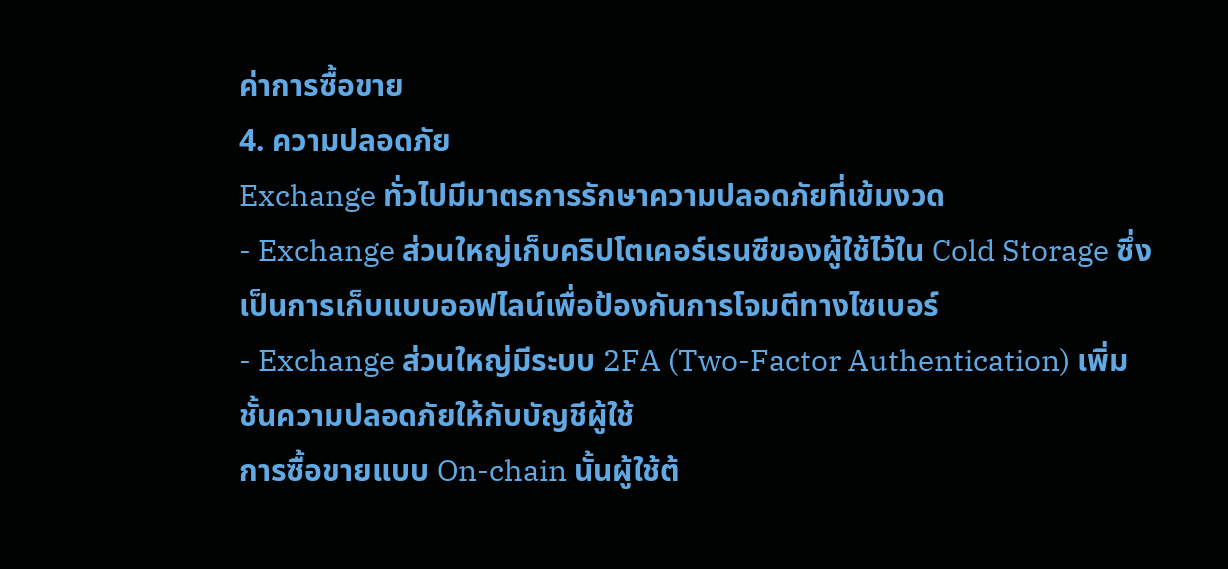ค่าการซื้อขาย
4. ความปลอดภัย
Exchange ทั่วไปมีมาตรการรักษาความปลอดภัยที่เข้มงวด
- Exchange ส่วนใหญ่เก็บคริปโตเคอร์เรนซีของผู้ใช้ไว้ใน Cold Storage ซึ่งเป็นการเก็บแบบออฟไลน์เพื่อป้องกันการโจมตีทางไซเบอร์
- Exchange ส่วนใหญ่มีระบบ 2FA (Two-Factor Authentication) เพิ่มชั้นความปลอดภัยให้กับบัญชีผู้ใช้
การซื้อขายแบบ On-chain นั้นผู้ใช้ต้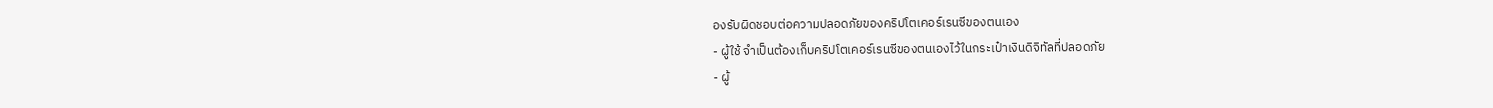องรับผิดชอบต่อความปลอดภัยของคริปโตเคอร์เรนซีของตนเอง
- ผู้ใช้ จำเป็นต้องเก็บคริปโตเคอร์เรนซีของตนเองไว้ในกระเป๋าเงินดิจิทัลที่ปลอดภัย
- ผู้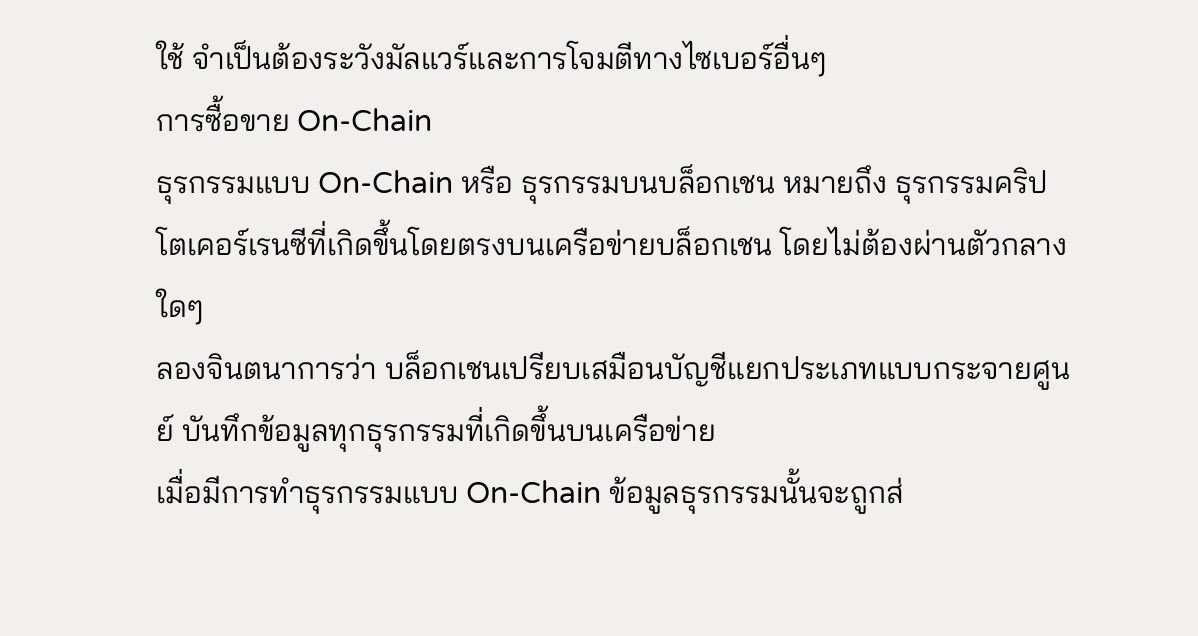ใช้ จำเป็นต้องระวังมัลแวร์และการโจมตีทางไซเบอร์อื่นๆ
การซื้อขาย On-Chain
ธุรกรรมแบบ On-Chain หรือ ธุรกรรมบนบล็อกเชน หมายถึง ธุรกรรมคริปโตเคอร์เรนซีที่เกิดขึ้นโดยตรงบนเครือข่ายบล็อกเชน โดยไม่ต้องผ่านตัวกลางใดๆ
ลองจินตนาการว่า บล็อกเชนเปรียบเสมือนบัญชีแยกประเภทแบบกระจายศูนย์ บันทึกข้อมูลทุกธุรกรรมที่เกิดขึ้นบนเครือข่าย
เมื่อมีการทำธุรกรรมแบบ On-Chain ข้อมูลธุรกรรมนั้นจะถูกส่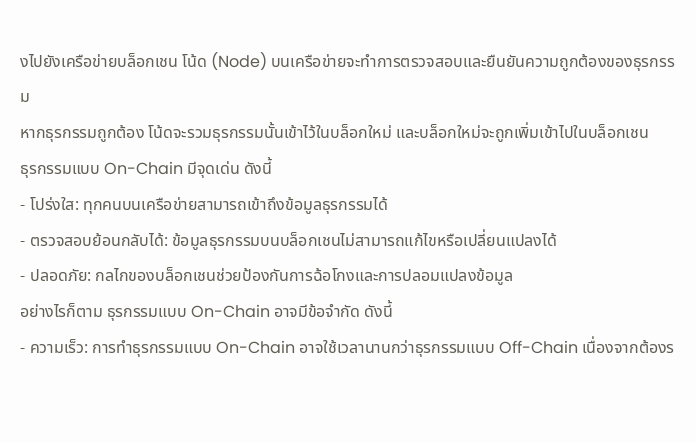งไปยังเครือข่ายบล็อกเชน โน้ด (Node) บนเครือข่ายจะทำการตรวจสอบและยืนยันความถูกต้องของธุรกรรม
หากธุรกรรมถูกต้อง โน้ดจะรวมธุรกรรมนั้นเข้าไว้ในบล็อกใหม่ และบล็อกใหม่จะถูกเพิ่มเข้าไปในบล็อกเชน
ธุรกรรมแบบ On-Chain มีจุดเด่น ดังนี้
- โปร่งใส: ทุกคนบนเครือข่ายสามารถเข้าถึงข้อมูลธุรกรรมได้
- ตรวจสอบย้อนกลับได้: ข้อมูลธุรกรรมบนบล็อกเชนไม่สามารถแก้ไขหรือเปลี่ยนแปลงได้
- ปลอดภัย: กลไกของบล็อกเชนช่วยป้องกันการฉ้อโกงและการปลอมแปลงข้อมูล
อย่างไรก็ตาม ธุรกรรมแบบ On-Chain อาจมีข้อจำกัด ดังนี้
- ความเร็ว: การทำธุรกรรมแบบ On-Chain อาจใช้เวลานานกว่าธุรกรรมแบบ Off-Chain เนื่องจากต้องร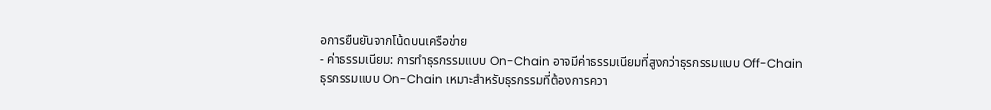อการยืนยันจากโน้ดบนเครือข่าย
- ค่าธรรมเนียม: การทำธุรกรรมแบบ On-Chain อาจมีค่าธรรมเนียมที่สูงกว่าธุรกรรมแบบ Off-Chain
ธุรกรรมแบบ On-Chain เหมาะสำหรับธุรกรรมที่ต้องการควา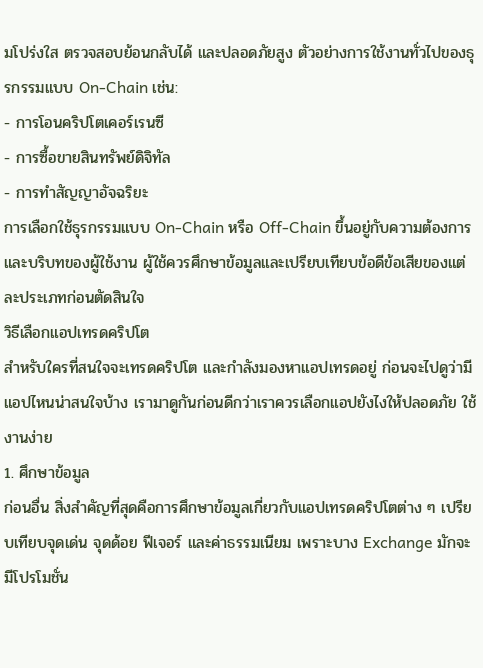มโปร่งใส ตรวจสอบย้อนกลับได้ และปลอดภัยสูง ตัวอย่างการใช้งานทั่วไปของธุรกรรมแบบ On-Chain เช่น:
- การโอนคริปโตเคอร์เรนซี
- การซื้อขายสินทรัพย์ดิจิทัล
- การทำสัญญาอัจฉริยะ
การเลือกใช้ธุรกรรมแบบ On-Chain หรือ Off-Chain ขึ้นอยู่กับความต้องการและบริบทของผู้ใช้งาน ผู้ใช้ควรศึกษาข้อมูลและเปรียบเทียบข้อดีข้อเสียของแต่ละประเภทก่อนตัดสินใจ
วิธีเลือกแอปเทรดคริปโต
สำหรับใครที่สนใจจะเทรดคริปโต และกำลังมองหาแอปเทรดอยู่ ก่อนจะไปดูว่ามีแอปไหนน่าสนใจบ้าง เรามาดูกันก่อนดีกว่าเราควรเลือกแอปยังไงให้ปลอดภัย ใช้งานง่าย
1. ศึกษาข้อมูล
ก่อนอื่น สิ่งสำคัญที่สุดคือการศึกษาข้อมูลเกี่ยวกับแอปเทรดคริปโตต่าง ๆ เปรียบเทียบจุดเด่น จุดด้อย ฟีเจอร์ และค่าธรรมเนียม เพราะบาง Exchange มักจะมีโปรโมชั่น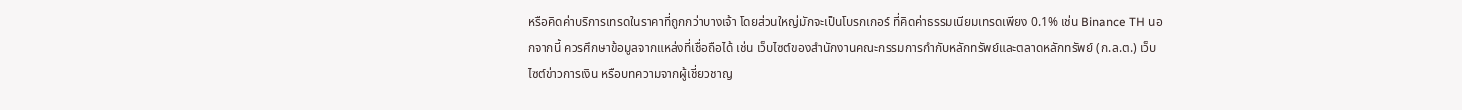หรือคิดค่าบริการเทรดในราคาที่ถูกกว่าบางเจ้า โดยส่วนใหญ่มักจะเป็นโบรกเกอร์ ที่คิดค่าธรรมเนียมเทรดเพียง 0.1% เช่น Binance TH นอกจากนี้ ควรศึกษาข้อมูลจากแหล่งที่เชื่อถือได้ เช่น เว็บไซต์ของสำนักงานคณะกรรมการกำกับหลักทรัพย์และตลาดหลักทรัพย์ (ก.ล.ต.) เว็บไซต์ข่าวการเงิน หรือบทความจากผู้เชี่ยวชาญ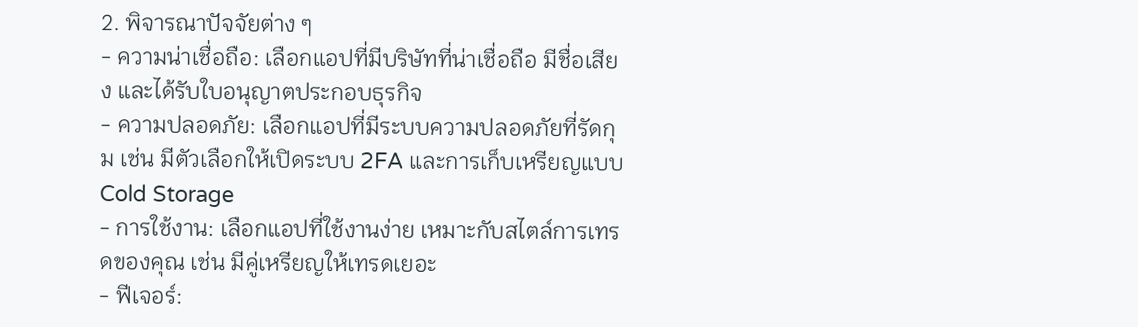2. พิจารณาปัจจัยต่าง ๆ
- ความน่าเชื่อถือ: เลือกแอปที่มีบริษัทที่น่าเชื่อถือ มีชื่อเสียง และได้รับใบอนุญาตประกอบธุรกิจ
- ความปลอดภัย: เลือกแอปที่มีระบบความปลอดภัยที่รัดกุม เช่น มีตัวเลือกให้เปิดระบบ 2FA และการเก็บเหรียญแบบ Cold Storage
- การใช้งาน: เลือกแอปที่ใช้งานง่าย เหมาะกับสไตล์การเทรดของคุณ เช่น มีคู่เหรียญให้เทรดเยอะ
- ฟีเจอร์: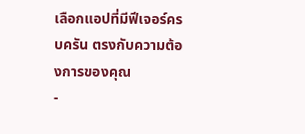เลือกแอปที่มีฟีเจอร์ครบครัน ตรงกับความต้องการของคุณ
-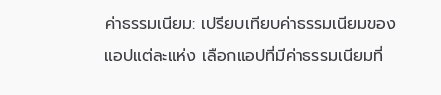ค่าธรรมเนียม: เปรียบเทียบค่าธรรมเนียมของแอปแต่ละแห่ง เลือกแอปที่มีค่าธรรมเนียมที่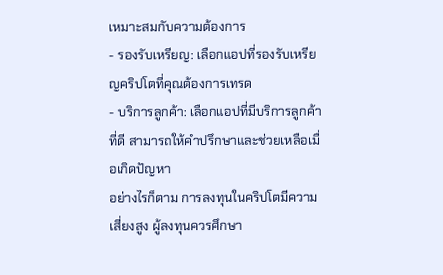เหมาะสมกับความต้องการ
- รองรับเหรียญ: เลือกแอปที่รองรับเหรียญคริปโตที่คุณต้องการเทรด
- บริการลูกค้า: เลือกแอปที่มีบริการลูกค้าที่ดี สามารถให้คำปรึกษาและช่วยเหลือเมื่อเกิดปัญหา
อย่างไรก็ตาม การลงทุนในคริปโตมีความเสี่ยงสูง ผู้ลงทุนควรศึกษา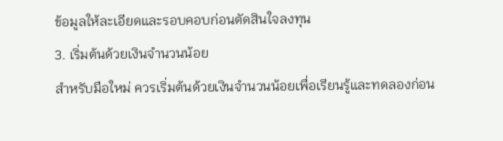ข้อมูลให้ละเอียดและรอบคอบก่อนตัดสินใจลงทุน
3. เริ่มต้นด้วยเงินจำนวนน้อย
สำหรับมือใหม่ ควรเริ่มต้นด้วยเงินจำนวนน้อยเพื่อเรียนรู้และทดลองก่อน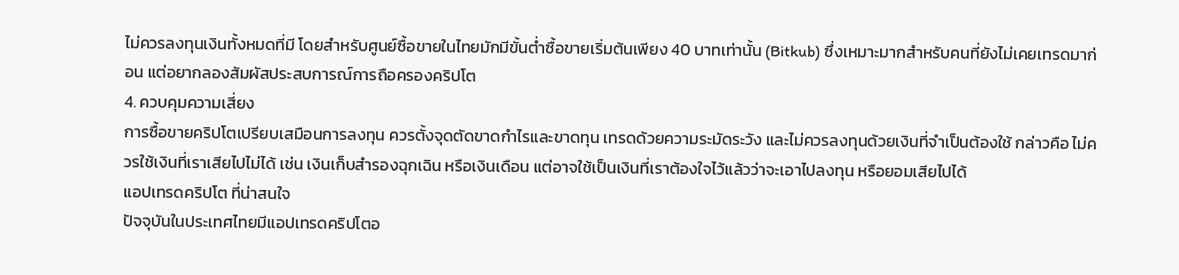ไม่ควรลงทุนเงินทั้งหมดที่มี โดยสำหรับศูนย์ซื้อขายในไทยมักมีขั้นต่ำซื้อขายเริ่มต้นเพียง 40 บาทเท่านั้น (Bitkub) ซึ่งเหมาะมากสำหรับคนที่ยังไม่เคยเทรดมาก่อน แต่อยากลองสัมผัสประสบการณ์การถือครองคริปโต
4. ควบคุมความเสี่ยง
การซื้อขายคริปโตเปรียบเสมือนการลงทุน ควรตั้งจุดตัดขาดกำไรและขาดทุน เทรดด้วยความระมัดระวัง และไม่ควรลงทุนด้วยเงินที่จำเป็นต้องใช้ กล่าวคือ ไม่ควรใช้เงินที่เราเสียไปไม่ได้ เช่น เงินเก็บสำรองฉุกเฉิน หรือเงินเดือน แต่อาจใช้เป็นเงินที่เราต้องใจไว้แล้วว่าจะเอาไปลงทุน หรือยอมเสียไปได้
แอปเทรดคริปโต ที่น่าสนใจ
ปัจจุบันในประเทศไทยมีแอปเทรดคริปโตอ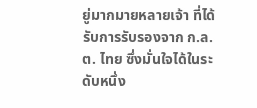ยู่มากมายหลายเจ้า ที่ได้รับการรับรองจาก ก.ล.ต. ไทย ซึ่งมั่นใจได้ในระดับหนึ่ง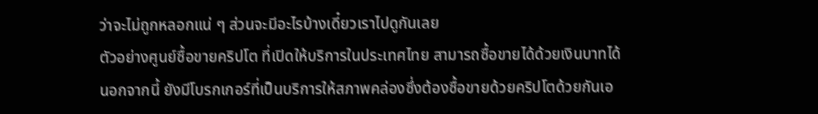ว่าจะไม่ถูกหลอกแน่ ๆ ส่วนจะมีอะไรบ้างเดี๋ยวเราไปดูกันเลย
ตัวอย่างศูนย์ซื้อขายคริปโต ที่เปิดให้บริการในประเทศไทย สามารถซื้อขายได้ด้วยเงินบาทได้
นอกจากนี้ ยังมีโบรกเกอร์ที่เป็นบริการให้สภาพคล่องซึ่งต้องซื้อขายด้วยคริปโตด้วยกันเอ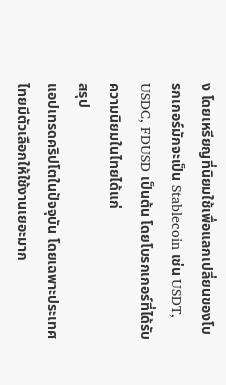ง โดยเหรียญที่นิยมใช้เพื่อแลกเปลี่ยนของโบรกเกอร์มักจะเป็น Stablecoin เช่น USDT, USDC, FDUSD เป็นต้น โดยโบรกเกอร์ที่ได้รับความนิยมในไทยได้แก่
สรุป
แอปเทรดคริปโตในปัจจุบัน โดยเฉพาะประเทศไทยมีตัวเลือกให้ใช้งานเยอะมาก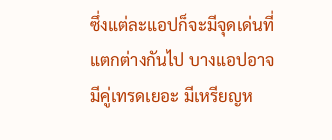ซึ่งแต่ละแอปก็จะมีจุดเด่นที่แตกต่างกันไป บางแอปอาจมีคู่เทรดเยอะ มีเหรียญห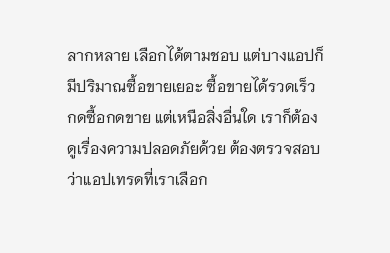ลากหลาย เลือกได้ตามชอบ แต่บางแอปก็มีปริมาณซื้อขายเยอะ ซื้อขายได้รวดเร็ว กดซื้อกดขาย แต่เหนือสิ่งอื่นใด เราก็ต้องดูเรื่องความปลอดภัยด้วย ต้องตรวจสอบว่าแอปเทรดที่เราเลือก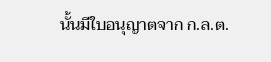นั้นมีใบอนุญาตจาก ก.ล.ต.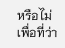หรือไม่ เพื่อที่ว่า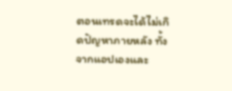ตอนเทรดจะได้ไม่เกิดปัญหาภายหลัง ทั้งจากแอปเองและ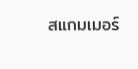สแกมเมอร์